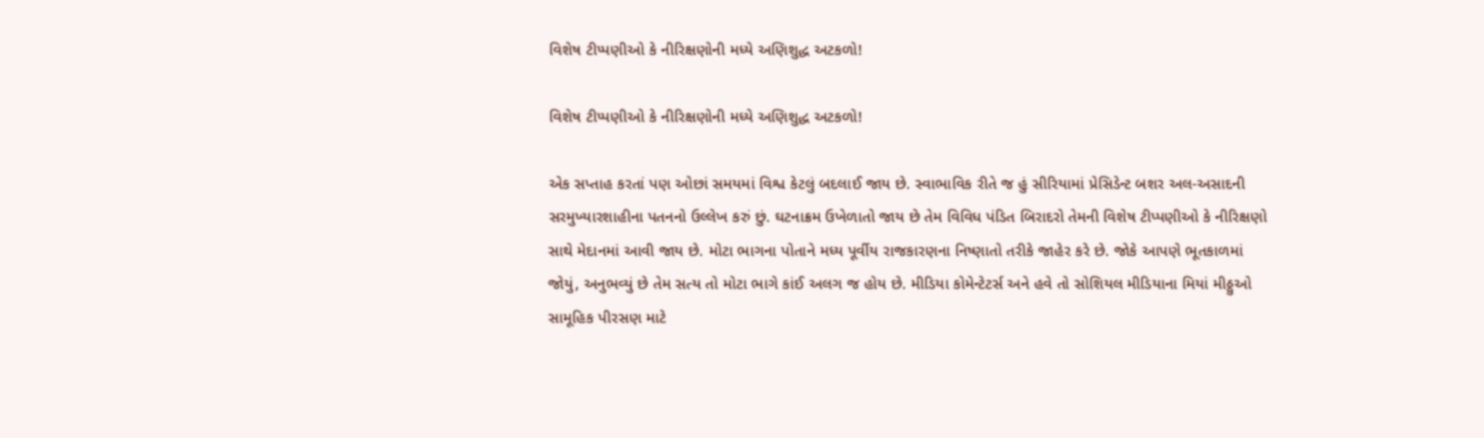વિશેષ ટીપ્પણીઓ કે નીરિક્ષણોની મધ્યે અણિશુદ્ધ અટકળો!

વિશેષ ટીપ્પણીઓ કે નીરિક્ષણોની મધ્યે અણિશુદ્ધ અટકળો!

એક સપ્તાહ કરતાં પણ ઓછાં સમયમાં વિશ્વ કેટલું બદલાઈ જાય છે. સ્વાભાવિક રીતે જ હું સીરિયામાં પ્રેસિડેન્ટ બશર અલ-અસાદની સરમુખ્યારશાહીના પતનનો ઉલ્લેખ કરું છું. ઘટનાક્રમ ઉખેળાતો જાય છે તેમ વિવિધ પંડિત બિરાદરો તેમની વિશેષ ટીપ્પણીઓ કે નીરિક્ષણો સાથે મેદાનમાં આવી જાય છે. મોટા ભાગના પોતાને મધ્ય પૂર્વીય રાજકારણના નિષ્ણાતો તરીકે જાહેર કરે છે. જોકે આપણે ભૂતકાળમાં જોયું, અનુભવ્યું છે તેમ સત્ય તો મોટા ભાગે કાંઈ અલગ જ હોય છે. મીડિયા કોમેન્ટેટર્સ અને હવે તો સોશિયલ મીડિયાના મિયાં મીઠ્ઠુઓ સામૂહિક પીરસણ માટે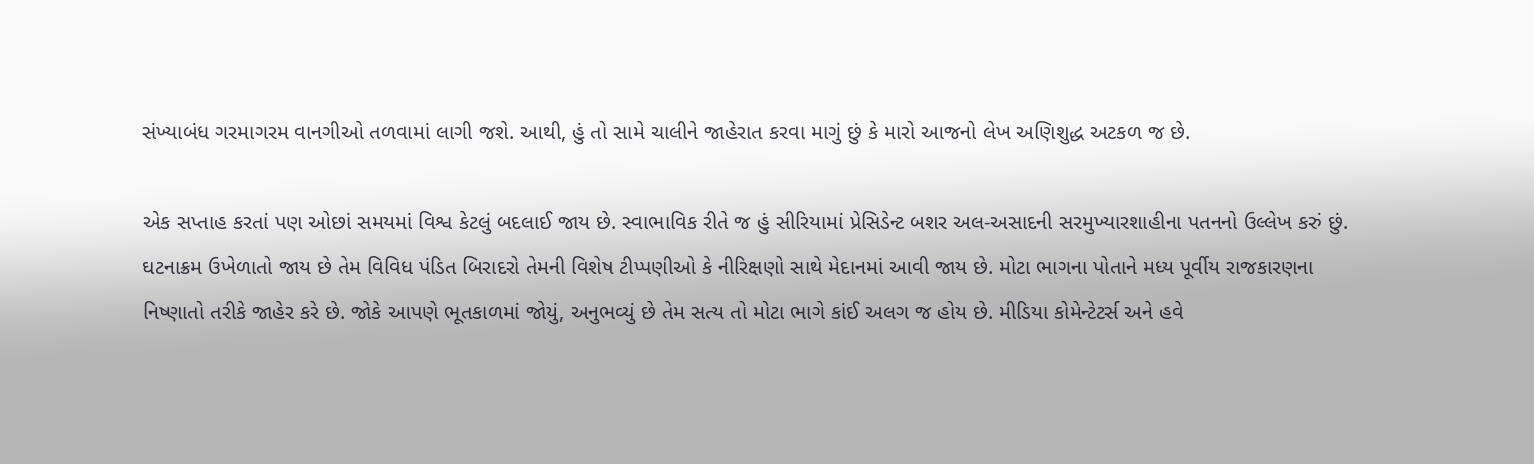સંખ્યાબંધ ગરમાગરમ વાનગીઓ તળવામાં લાગી જશે. આથી, હું તો સામે ચાલીને જાહેરાત કરવા માગું છું કે મારો આજનો લેખ અણિશુદ્ધ અટકળ જ છે.

એક સપ્તાહ કરતાં પણ ઓછાં સમયમાં વિશ્વ કેટલું બદલાઈ જાય છે. સ્વાભાવિક રીતે જ હું સીરિયામાં પ્રેસિડેન્ટ બશર અલ-અસાદની સરમુખ્યારશાહીના પતનનો ઉલ્લેખ કરું છું. ઘટનાક્રમ ઉખેળાતો જાય છે તેમ વિવિધ પંડિત બિરાદરો તેમની વિશેષ ટીપ્પણીઓ કે નીરિક્ષણો સાથે મેદાનમાં આવી જાય છે. મોટા ભાગના પોતાને મધ્ય પૂર્વીય રાજકારણના નિષ્ણાતો તરીકે જાહેર કરે છે. જોકે આપણે ભૂતકાળમાં જોયું, અનુભવ્યું છે તેમ સત્ય તો મોટા ભાગે કાંઈ અલગ જ હોય છે. મીડિયા કોમેન્ટેટર્સ અને હવે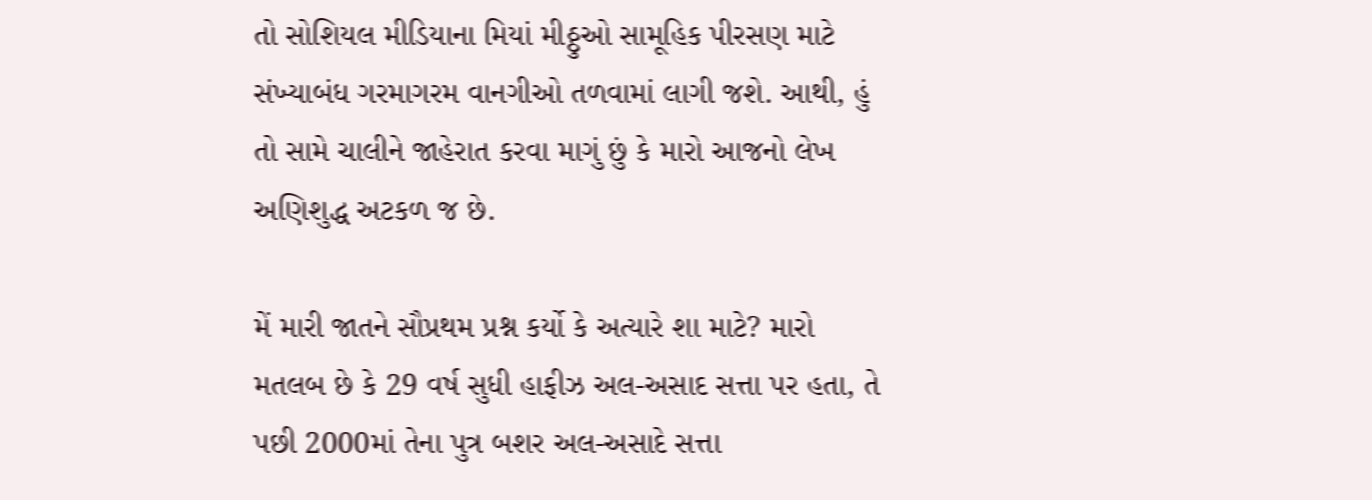તો સોશિયલ મીડિયાના મિયાં મીઠ્ઠુઓ સામૂહિક પીરસણ માટે સંખ્યાબંધ ગરમાગરમ વાનગીઓ તળવામાં લાગી જશે. આથી, હું તો સામે ચાલીને જાહેરાત કરવા માગું છું કે મારો આજનો લેખ અણિશુદ્ધ અટકળ જ છે.

મેં મારી જાતને સૌપ્રથમ પ્રશ્ન કર્યો કે અત્યારે શા માટે? મારો મતલબ છે કે 29 વર્ષ સુધી હાફીઝ અલ-અસાદ સત્તા પર હતા, તે પછી 2000માં તેના પુત્ર બશર અલ-અસાદે સત્તા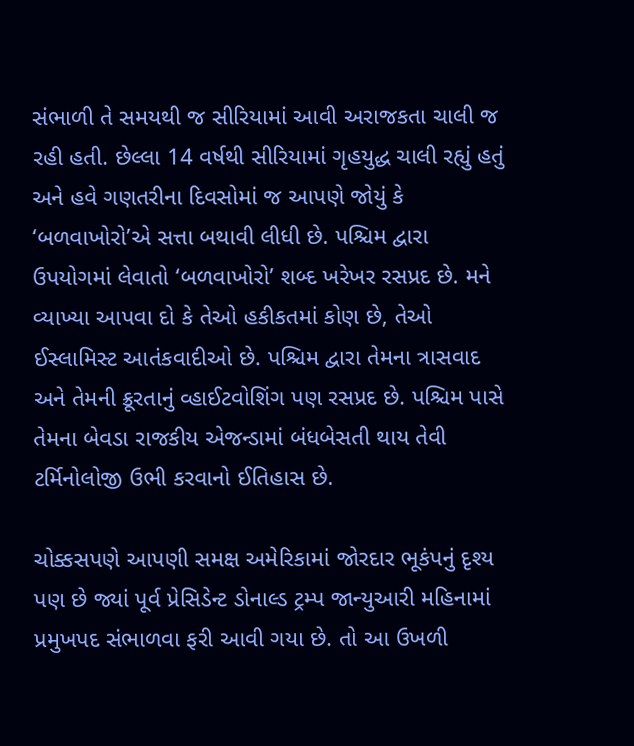સંભાળી તે સમયથી જ સીરિયામાં આવી અરાજકતા ચાલી જ રહી હતી. છેલ્લા 14 વર્ષથી સીરિયામાં ગૃહયુદ્ધ ચાલી રહ્યું હતું અને હવે ગણતરીના દિવસોમાં જ આપણે જોયું કે ‘બળવાખોરો’એ સત્તા બથાવી લીધી છે. પશ્ચિમ દ્વારા ઉપયોગમાં લેવાતો ‘બળવાખોરો’ શબ્દ ખરેખર રસપ્રદ છે. મને વ્યાખ્યા આપવા દો કે તેઓ હકીકતમાં કોણ છે, તેઓ ઈસ્લામિસ્ટ આતંકવાદીઓ છે. પશ્ચિમ દ્વારા તેમના ત્રાસવાદ અને તેમની ક્રૂરતાનું વ્હાઈટવોશિંગ પણ રસપ્રદ છે. પશ્ચિમ પાસે તેમના બેવડા રાજકીય એજન્ડામાં બંધબેસતી થાય તેવી ટર્મિનોલોજી ઉભી કરવાનો ઈતિહાસ છે.

ચોક્કસપણે આપણી સમક્ષ અમેરિકામાં જોરદાર ભૂકંપનું દૃશ્ય પણ છે જ્યાં પૂર્વ પ્રેસિડેન્ટ ડોનાલ્ડ ટ્રમ્પ જાન્યુઆરી મહિનામાં પ્રમુખપદ સંભાળવા ફરી આવી ગયા છે. તો આ ઉખળી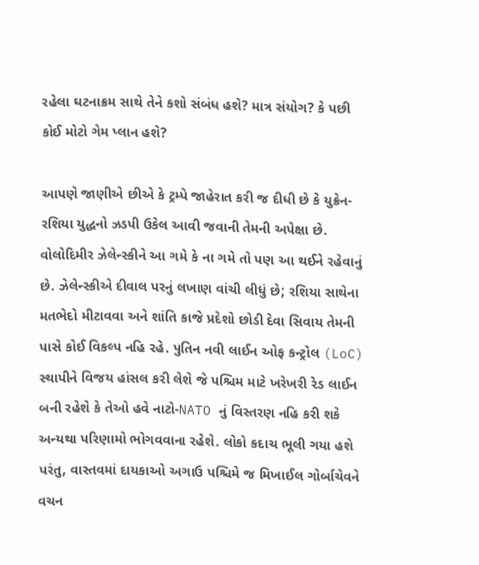રહેલા ઘટનાક્રમ સાથે તેને કશો સંબંધ હશે? માત્ર સંયોગ? કે પછી કોઈ મોટો ગેમ પ્લાન હશે?

આપણે જાણીએ છીએ કે ટ્રમ્પે જાહેરાત કરી જ દીધી છે કે યુક્રેન-રશિયા યુદ્ધનો ઝડપી ઉકેલ આવી જવાની તેમની અપેક્ષા છે. વોલોદિમીર ઝેલેન્સ્કીને આ ગમે કે ના ગમે તો પણ આ થઈને રહેવાનું છે. ઝેલેન્સ્કીએ દીવાલ પરનું લખાણ વાંચી લીધું છે; રશિયા સાથેના મતભેદો મીટાવવા અને શાંતિ કાજે પ્રદેશો છોડી દેવા સિવાય તેમની પાસે કોઈ વિકલ્પ નહિ રહે. પુતિન નવી લાઈન ઓફ કન્ટ્રોલ (LoC) સ્થાપીને વિજય હાંસલ કરી લેશે જે પશ્ચિમ માટે ખરેખરી રેડ લાઈન બની રહેશે કે તેઓ હવે નાટો-NATO નું વિસ્તરણ નહિ કરી શકે અન્યથા પરિણામો ભોગવવાના રહેશે. લોકો કદાચ ભૂલી ગયા હશે પરંતુ, વાસ્તવમાં દાયકાઓ અગાઉ પશ્ચિમે જ મિખાઈલ ગોર્બાચેવને વચન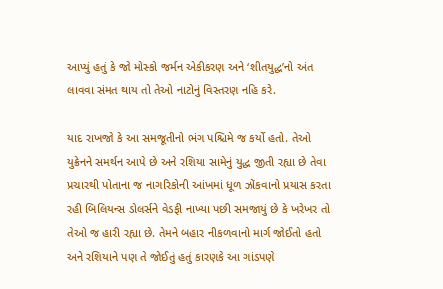આપ્યું હતું કે જો મોસ્કો જર્મન એકીકરણ અને ‘શીતયુદ્ધ’નો અંત લાવવા સંમત થાય તો તેઓ નાટોનું વિસ્તરણ નહિ કરે.

યાદ રાખજો કે આ સમજૂતીનો ભંગ પશ્ચિમે જ કર્યો હતો. તેઓ યુક્રેનને સમર્થન આપે છે અને રશિયા સામેનું યુદ્ધ જીતી રહ્યા છે તેવા પ્રચારથી પોતાના જ નાગરિકોની આંખમાં ધૂળ ઝોંકવાનો પ્રયાસ કરતા રહી બિલિયન્સ ડોલર્સને વેડફી નાખ્યા પછી સમજાયું છે કે ખરેખર તો તેઓ જ હારી રહ્યા છે. તેમને બહાર નીકળવાનો માર્ગ જોઈતો હતો અને રશિયાને પણ તે જોઈતું હતું કારણકે આ ગાંડપણે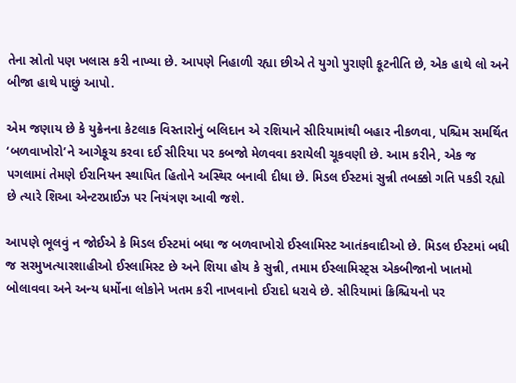તેના સ્રોતો પણ ખલાસ કરી નાખ્યા છે. આપણે નિહાળી રહ્યા છીએ તે યુગો પુરાણી કૂટનીતિ છે, એક હાથે લો અને બીજા હાથે પાછું આપો.

એમ જણાય છે કે યુક્રેનના કેટલાક વિસ્તારોનું બલિદાન એ રશિયાને સીરિયામાંથી બહાર નીકળવા, પશ્ચિમ સમર્થિત ‘બળવાખોરો’ને આગેકૂચ કરવા દઈ સીરિયા પર કબજો મેળવવા કરાયેલી ચૂકવણી છે. આમ કરીને, એક જ પગલામાં તેમણે ઈરાનિયન સ્થાપિત હિતોને અસ્થિર બનાવી દીધા છે. મિડલ ઈસ્ટમાં સુન્ની તબક્કો ગતિ પકડી રહ્યો છે ત્યારે શિઆ એન્ટરપ્રાઈઝ પર નિયંત્રણ આવી જશે.

આપણે ભૂલવું ન જોઈએ કે મિડલ ઈસ્ટમાં બધા જ બળવાખોરો ઈસ્લામિસ્ટ આતંકવાદીઓ છે. મિડલ ઈસ્ટમાં બધી જ સરમુખત્યારશાહીઓ ઈસ્લામિસ્ટ છે અને શિયા હોય કે સુન્ની, તમામ ઈસ્લામિસ્ટ્સ એકબીજાનો ખાતમો બોલાવવા અને અન્ય ધર્મોના લોકોને ખતમ કરી નાખવાનો ઈરાદો ધરાવે છે. સીરિયામાં ક્રિશ્ચિયનો પર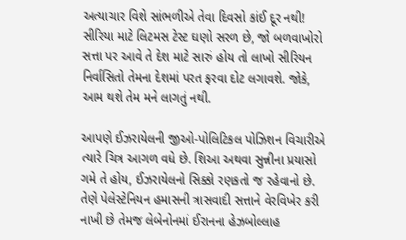અત્યાચાર વિશે સાંભળીએ તેવા દિવસો કાંઈ દૂર નથી! સીરિયા માટે લિટમસ ટેસ્ટ ઘણો સરળ છે, જો બળવાખોરો સત્તા પર આવે તે દેશ માટે સારું હોય તો લાખો સીરિયન નિર્વાસિતો તેમના દેશમાં પરત ફરવા દોટ લગાવશે. જોકે, આમ થશે તેમ મને લાગતું નથી.

આપણે ઈઝરાયેલની જીઓ-પોલિટિકલ પોઝિશન વિચારીએ ત્યારે ચિત્ર આગળ વધે છે. શિઆ અથવા સુન્નીના પ્રયાસો ગમે તે હોય, ઈઝરાયેલનો સિક્કો રણકતો જ રહેવાનો છે. તેણે પેલેસ્ટેનિયન હમાસની ત્રાસવાદી સત્તાને વેરવિખેર કરી નાખી છે તેમજ લેબેનોનમાં ઈરાનના હેઝબોલ્લાહ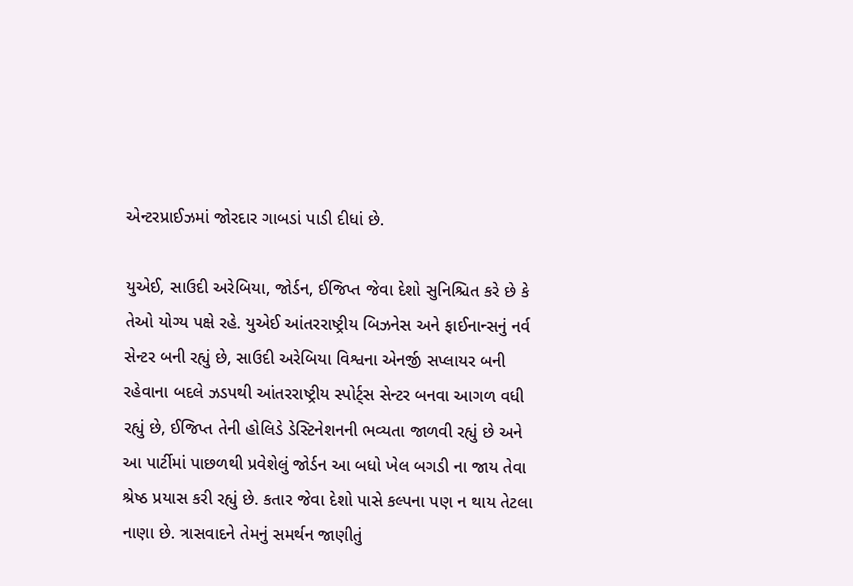એન્ટરપ્રાઈઝમાં જોરદાર ગાબડાં પાડી દીધાં છે.

યુએઈ, સાઉદી અરેબિયા, જોર્ડન, ઈજિપ્ત જેવા દેશો સુનિશ્ચિત કરે છે કે તેઓ યોગ્ય પક્ષે રહે. યુએઈ આંતરરાષ્ટ્રીય બિઝનેસ અને ફાઈનાન્સનું નર્વ સેન્ટર બની રહ્યું છે, સાઉદી અરેબિયા વિશ્વના એનર્જી સપ્લાયર બની રહેવાના બદલે ઝડપથી આંતરરાષ્ટ્રીય સ્પોર્ટ્સ સેન્ટર બનવા આગળ વધી રહ્યું છે, ઈજિપ્ત તેની હોલિડે ડેસ્ટિનેશનની ભવ્યતા જાળવી રહ્યું છે અને આ પાર્ટીમાં પાછળથી પ્રવેશેલું જોર્ડન આ બધો ખેલ બગડી ના જાય તેવા શ્રેષ્ઠ પ્રયાસ કરી રહ્યું છે. કતાર જેવા દેશો પાસે કલ્પના પણ ન થાય તેટલા નાણા છે. ત્રાસવાદને તેમનું સમર્થન જાણીતું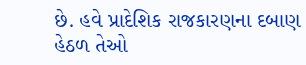છે. હવે પ્રાદેશિક રાજકારણના દબાણ હેઠળ તેઓ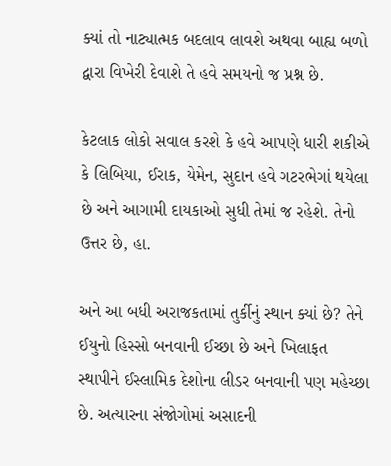ક્યાં તો નાટ્યાત્મક બદલાવ લાવશે અથવા બાહ્ય બળો દ્વારા વિખેરી દેવાશે તે હવે સમયનો જ પ્રશ્ન છે.

કેટલાક લોકો સવાલ કરશે કે હવે આપણે ધારી શકીએ કે લિબિયા, ઈરાક, યેમેન, સુદાન હવે ગટરભેગાં થયેલા છે અને આગામી દાયકાઓ સુધી તેમાં જ રહેશે. તેનો ઉત્તર છે, હા.

અને આ બધી અરાજકતામાં તુર્કીનું સ્થાન ક્યાં છે? તેને ઈયુનો હિસ્સો બનવાની ઈચ્છા છે અને ખિલાફત સ્થાપીને ઈસ્લામિક દેશોના લીડર બનવાની પણ મહેચ્છા છે. અત્યારના સંજોગોમાં અસાદની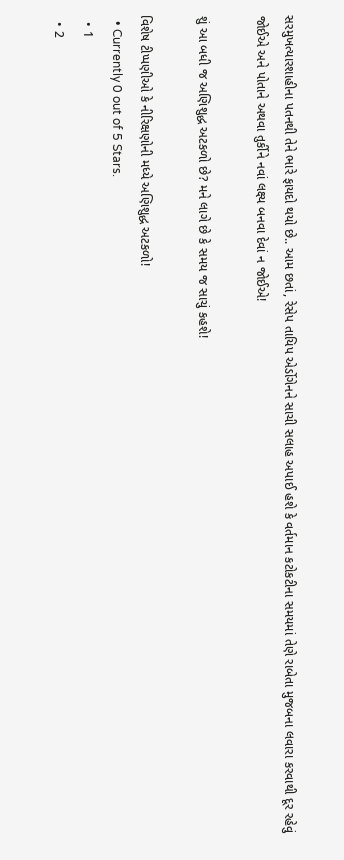સરમુખત્યારશાહીના પતનથી તેને ભારે ફાયદો થયો છે.. આમ છતાં, રેસેપ તાયિપ એર્ડોગેનને સાચી સલાહ અપાઈ હશે કે વર્તમાન કટોકટીના સમયમાં તેણે રાબેતા મુજબના લવારા કરવાથી દૂર રહેવું જોઈએ અને પોતાને અથવા તુર્કીને નવાં લક્ષ્ય બનવા દેવાં ન જોઈએ!

શું આ બધી જ અણિશુદ્ધ અટકળો છે? મને લાગે છે કે સમય જ સાચું કહશે!

વિશેષ ટીપ્પણીઓ કે નીરિક્ષણોની મધ્યે અણિશુદ્ધ અટકળો!
  • Currently 0 out of 5 Stars.
  • 1
  • 2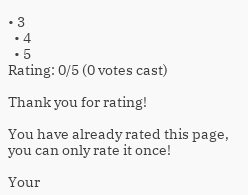• 3
  • 4
  • 5
Rating: 0/5 (0 votes cast)

Thank you for rating!

You have already rated this page, you can only rate it once!

Your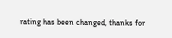rating has been changed, thanks for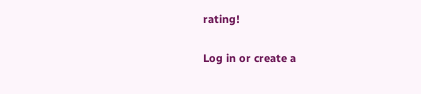rating!

Log in or create a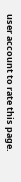user account to rate this page.